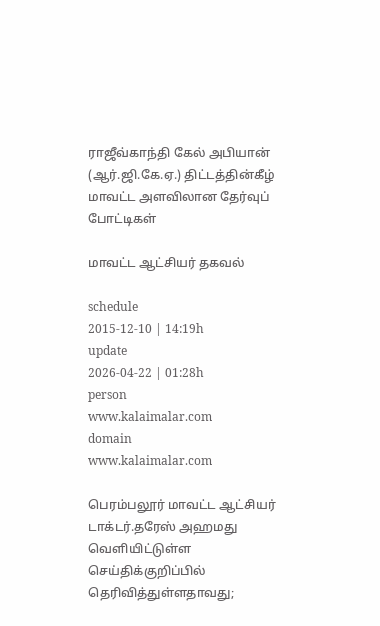ராஜீவ்காந்தி கேல் அபியான் (ஆர்.ஜி.கே.ஏ.) திட்டத்தின்கீழ் மாவட்ட அளவிலான தேர்வுப் போட்டிகள்

மாவட்ட ஆட்சியர் தகவல்

schedule
2015-12-10 | 14:19h
update
2026-04-22 | 01:28h
person
www.kalaimalar.com
domain
www.kalaimalar.com

பெரம்பலூர் மாவட்ட ஆட்சியர் டாக்டர்.தரேஸ் அஹமது வெளியிட்டுள்ள செய்திக்குறிப்பில் தெரிவித்துள்ளதாவது;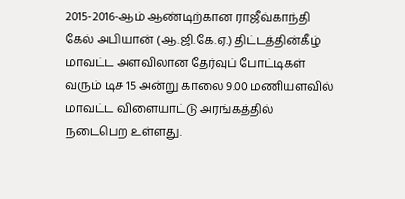2015-2016-ஆம் ஆண்டிற்கான ராஜீவ்காந்தி கேல் அபியான் (ஆ.ஜி.கே.ஏ.) திட்டத்தின்கீழ் மாவட்ட அளவிலான தேர்வுப் போட்டிகள் வரும் டிச 15 அன்று காலை 9.00 மணியளவில் மாவட்ட விளையாட்டு அரங்கத்தில் நடைபெற உள்ளது.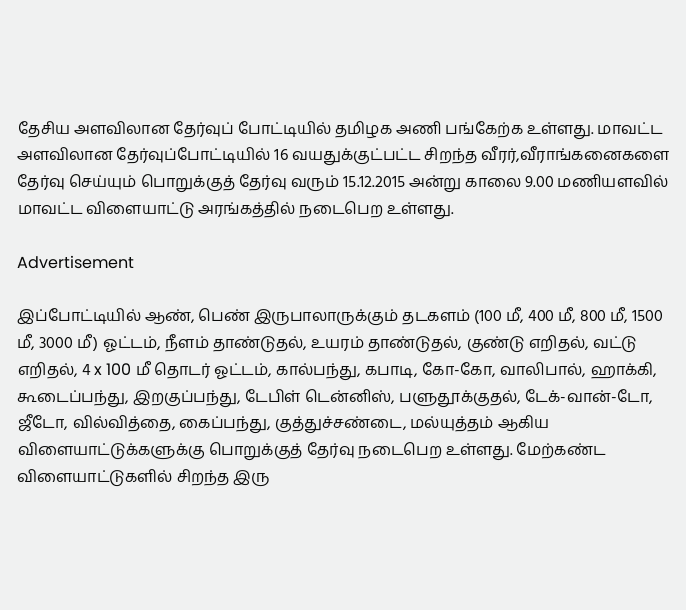தேசிய அளவிலான தேர்வுப் போட்டியில் தமிழக அணி பங்கேற்க உள்ளது. மாவட்ட அளவிலான தேர்வுப்போட்டியில் 16 வயதுக்குட்பட்ட சிறந்த வீரர்,வீராங்கனைகளை தேர்வு செய்யும் பொறுக்குத் தேர்வு வரும் 15.12.2015 அன்று காலை 9.00 மணியளவில் மாவட்ட விளையாட்டு அரங்கத்தில் நடைபெற உள்ளது.

Advertisement

இப்போட்டியில் ஆண், பெண் இருபாலாருக்கும் தடகளம் (100 மீ, 400 மீ, 800 மீ, 1500 மீ, 3000 மீ) ஓட்டம், நீளம் தாண்டுதல், உயரம் தாண்டுதல், குண்டு எறிதல், வட்டு எறிதல், 4 x 100 மீ தொடர் ஓட்டம், கால்பந்து, கபாடி, கோ-கோ, வாலிபால், ஹாக்கி, கூடைப்பந்து, இறகுப்பந்து, டேபிள் டென்னிஸ், பளுதூக்குதல், டேக்-வான்-டோ, ஜீடோ, வில்வித்தை, கைப்பந்து, குத்துச்சண்டை, மல்யுத்தம் ஆகிய விளையாட்டுக்களுக்கு பொறுக்குத் தேர்வு நடைபெற உள்ளது. மேற்கண்ட விளையாட்டுகளில் சிறந்த இரு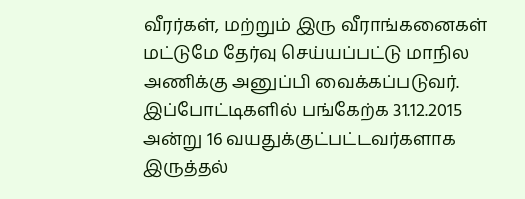வீரர்கள், மற்றும் இரு வீராங்கனைகள் மட்டுமே தேர்வு செய்யப்பட்டு மாநில அணிக்கு அனுப்பி வைக்கப்படுவர். இப்போட்டிகளில் பங்கேற்க 31.12.2015 அன்று 16 வயதுக்குட்பட்டவர்களாக இருத்தல்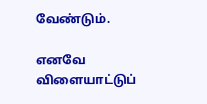வேண்டும்.

எனவே விளையாட்டுப்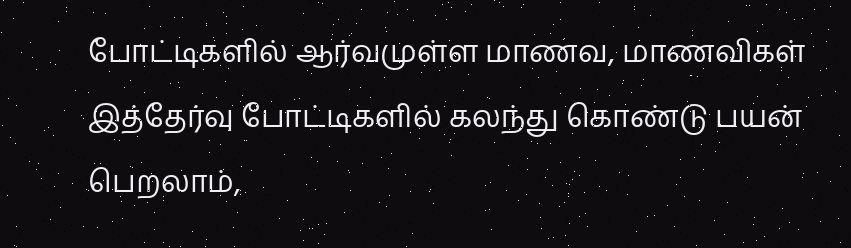போட்டிகளில் ஆர்வமுள்ள மாணவ, மாணவிகள் இத்தேர்வு போட்டிகளில் கலந்து கொண்டு பயன் பெறலாம்,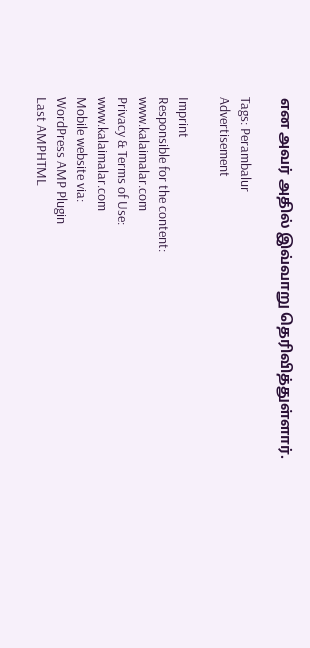என அவர் அதில் இவ்வாறு தெரிவித்துள்ளார்.

Tags: Perambalur
Advertisement

Imprint
Responsible for the content:
www.kalaimalar.com
Privacy & Terms of Use:
www.kalaimalar.com
Mobile website via:
WordPress AMP Plugin
Last AMPHTML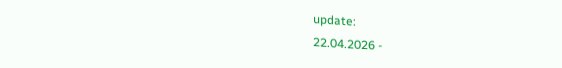update:
22.04.2026 -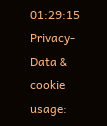01:29:15
Privacy-Data & cookie usage: